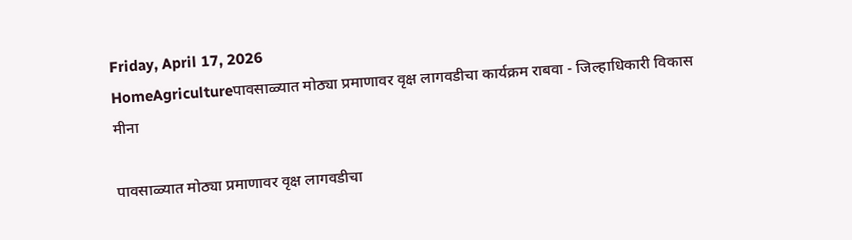Friday, April 17, 2026
HomeAgricultureपावसाळ्यात मोठ्या प्रमाणावर वृक्ष लागवडीचा कार्यक्रम राबवा - जिल्हाधिकारी विकास मीना

पावसाळ्यात मोठ्या प्रमाणावर वृक्ष लागवडीचा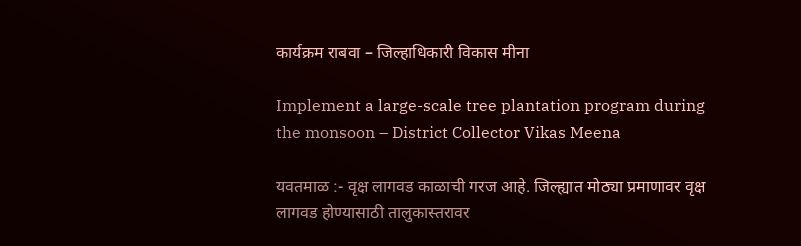कार्यक्रम राबवा – जिल्हाधिकारी विकास मीना

Implement a large-scale tree plantation program during the monsoon – District Collector Vikas Meena

यवतमाळ :- वृक्ष लागवड काळाची गरज आहे. जिल्ह्यात मोठ्या प्रमाणावर वृक्ष लागवड होण्यासाठी तालुकास्तरावर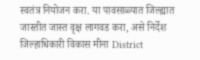स्वतंत्र नियोजन करा. या पावसाळ्यात जिल्ह्यात जास्तीत जास्त वृक्ष लागवड करा, असे निर्देश जिल्हाधिकारी विकास मीना District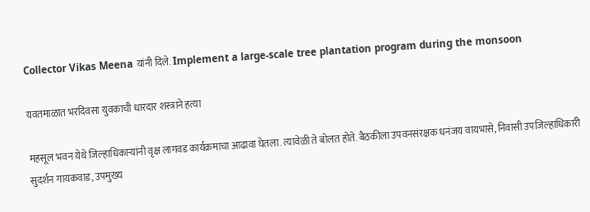Collector Vikas Meena यांनी दिले. Implement a large-scale tree plantation program during the monsoon

यवतमाळात भरदिवसा युवकाची धारदार शस्त्राने हत्या

महसूल भवन येथे जिल्हाधिकाऱ्यांनी वृक्ष लागवड कार्यक्रमाचा आढावा घेतला. त्यावेळी ते बोलत होते. बैठकीला उपवनसंरक्षक धनंजय वायभासे, निवासी उपजिल्हाधिकारी सुदर्शन गायकवाड, उपमुख्य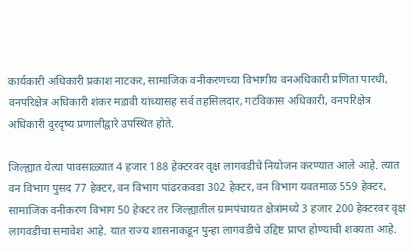कार्यकारी अधिकारी प्रकाश नाटकर, सामाजिक वनीकरणच्या विभागीय वनअधिकारी प्रणिता पारधी, वनपरिक्षेत्र अधिकारी शंकर मडावी यांच्यासह सर्व तहसिलदार, गटविकास अधिकारी, वनपरिक्षेत्र अधिकारी दुरदृष्य प्रणालीद्वारे उपस्थित होते.

जिल्ह्यात येत्या पावसाळ्यात 4 हजार 188 हेक्टरवर वृक्ष लागवडीचे नियोजन करण्यात आले आहे. त्यात वन विभाग पुसद 77 हेक्टर, वन विभाग पांढरकवडा 302 हेक्टर, वन विभाग यवतमाळ 559 हेक्टर, सामाजिक वनीकरण विभाग 50 हेक्टर तर जिल्ह्यातील ग्रामपंचायत क्षेत्रांमध्ये 3 हजार 200 हेक्टरवर वृक्ष लागवडीचा समावेश आहे. यात राज्य शासनाकडून पुन्हा लागवडीचे उद्दिष्ट प्राप्त होण्याची शक्यता आहे.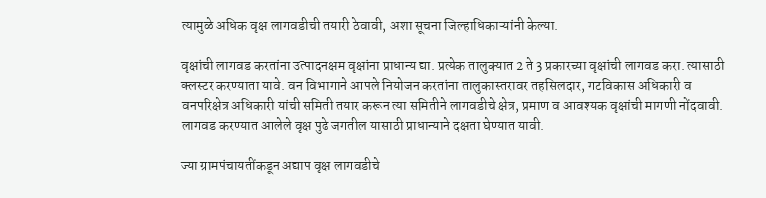त्यामुळे अधिक वृक्ष लागवडीची तयारी ठेवावी, अशा सूचना जिल्हाधिकाऱ्यांनी केल्या.

वृक्षांची लागवड करतांना उत्पादनक्षम वृक्षांना प्राधान्य द्या. प्रत्येक तालुक्यात 2 ते 3 प्रकारच्या वृक्षांची लागवड करा. त्यासाठी क्लस्टर करण्याता यावे. वन विभागाने आपले नियोजन करतांना तालुकास्तरावर तहसिलदार, गटविकास अधिकारी व वनपरिक्षेत्र अधिकारी यांची समिती तयार करून त्या समितीने लागवडीचे क्षेत्र, प्रमाण व आवश्यक वृक्षांची मागणी नोंदवावी. लागवड करण्यात आलेले वृक्ष पुढे जगतील यासाठी प्राधान्याने दक्षता घेण्यात यावी.

ज्या ग्रामपंचायतींकडून अद्याप वृक्ष लागवडीचे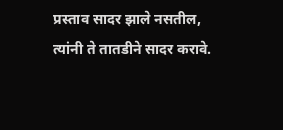प्रस्ताव सादर झाले नसतील, त्यांनी ते तातडीने सादर करावे.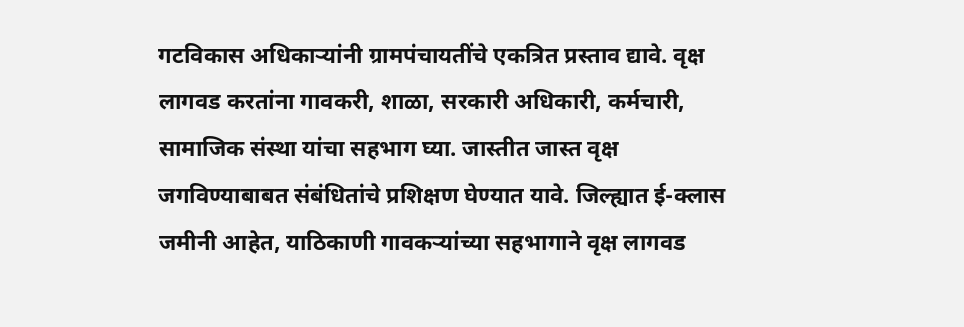गटविकास अधिकाऱ्यांनी ग्रामपंचायतींचे एकत्रित प्रस्ताव द्यावे. वृक्ष लागवड करतांना गावकरी, शाळा, सरकारी अधिकारी, कर्मचारी, सामाजिक संस्था यांचा सहभाग घ्या. जास्तीत जास्त वृक्ष जगविण्याबाबत संबंधितांचे प्रशिक्षण घेण्यात यावे. जिल्ह्यात ई-क्लास जमीनी आहेत, याठिकाणी गावकऱ्यांच्या सहभागाने वृक्ष लागवड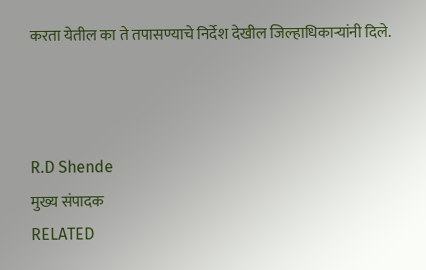करता येतील का ते तपासण्याचे निर्देश देखील जिल्हाधिकाऱ्यांनी दिले.



R.D Shende
मुख्य संपादक
RELATED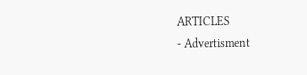ARTICLES
- Advertisment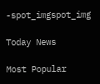-spot_imgspot_img

Today News

Most Popular